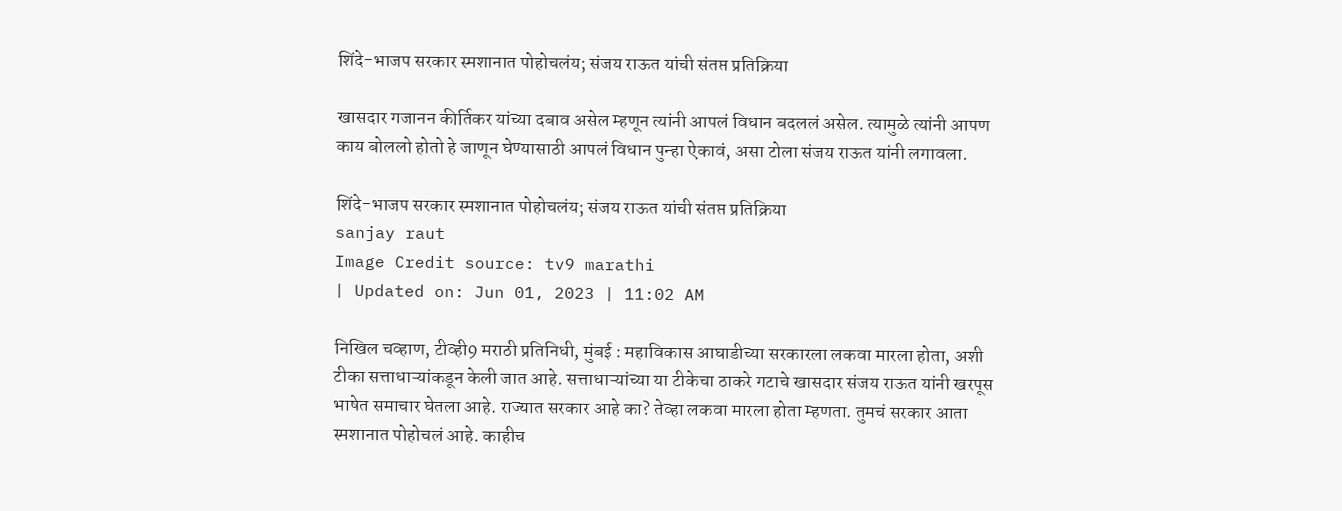शिंदे-भाजप सरकार स्मशानात पोहोचलंय; संजय राऊत यांची संतप्त प्रतिक्रिया

खासदार गजानन कीर्तिकर यांच्या दबाव असेल म्हणून त्यांनी आपलं विधान बदललं असेल. त्यामुळे त्यांनी आपण काय बोललो होतो हे जाणून घेण्यासाठी आपलं विधान पुन्हा ऐकावं, असा टोला संजय राऊत यांनी लगावला.

शिंदे-भाजप सरकार स्मशानात पोहोचलंय; संजय राऊत यांची संतप्त प्रतिक्रिया
sanjay raut
Image Credit source: tv9 marathi
| Updated on: Jun 01, 2023 | 11:02 AM

निखिल चव्हाण, टीव्ही9 मराठी प्रतिनिधी, मुंबई : महाविकास आघाडीच्या सरकारला लकवा मारला होता, अशी टीका सत्ताधाऱ्यांकडून केली जात आहे. सत्ताधाऱ्यांच्या या टीकेचा ठाकरे गटाचे खासदार संजय राऊत यांनी खरपूस भाषेत समाचार घेतला आहे. राज्यात सरकार आहे का? तेव्हा लकवा मारला होता म्हणता. तुमचं सरकार आता स्मशानात पोहोचलं आहे. काहीच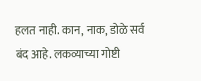हलत नाही. कान, नाक, डोळे सर्व बंद आहे. लकव्याच्या गोष्टी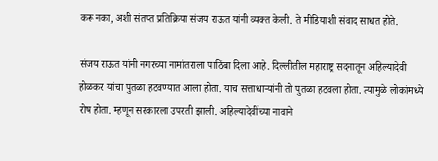करू नका, अशी संतप्त प्रतिक्रिया संजय राऊत यांनी व्यक्त केली. ते मीडियाशी संवाद साधत होते.

संजय राऊत यांनी नगरच्या नामांतराला पाठिंबा दिला आहे. दिल्लीतील महाराष्ट्र सदनातून अहिल्यादेवी होळकर यांचा पुतळा हटवण्यात आला होता. याच सत्ताधाऱ्यांनी तो पुतळा हटवला होता. त्यामुळे लोकांमध्ये रोष होता. म्हणून सरकारला उपरती झाली. अहिल्यादेवींच्या नावाने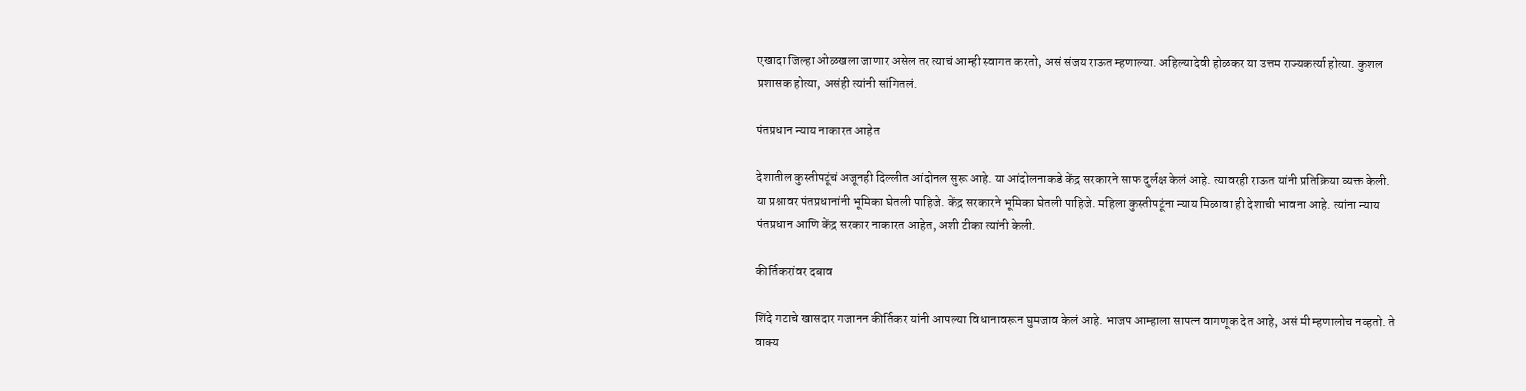एखादा जिल्हा ओळखला जाणार असेल तर त्याचं आम्ही स्वागत करतो, असं संजय राऊत म्हणाल्या. अहिल्यादेवी होळकर या उत्तम राज्यकर्त्या होत्या. कुशल प्रशासक होत्या, असंही त्यांनी सांगितलं.

पंतप्रधान न्याय नाकारत आहेत

देशातील कुस्तीपटूंचं अजूनही दिल्लीत आंदोनल सुरू आहे. या आंदोलनाकडे केंद्र सरकारने साफ दुर्लक्ष केलं आहे. त्यावरही राऊत यांनी प्रतिक्रिया व्यक्त केली. या प्रश्नावर पंतप्रधानांनी भूमिका घेतली पाहिजे. केंद्र सरकारने भूमिका घेतली पाहिजे. महिला कुस्तीपटूंना न्याय मिळावा ही देशाची भावना आहे. त्यांना न्याय पंतप्रधान आणि केंद्र सरकार नाकारत आहेत, अशी टीका त्यांनी केली.

कीर्तिकरांवर दबाव

शिंदे गटाचे खासदार गजानन कीर्तिकर यांनी आपल्या विधानावरून घुमजाव केलं आहे. भाजप आम्हाला सापत्न वागणूक देत आहे, असं मी म्हणालोच नव्हतो. ते वाक्य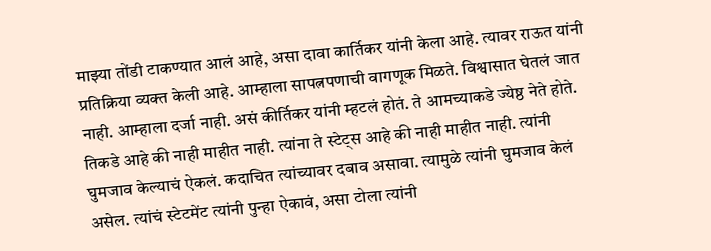माझ्या तोंडी टाकण्यात आलं आहे, असा दावा कार्तिकर यांनी केला आहे. त्यावर राऊत यांनी प्रतिक्रिया व्यक्त केली आहे. आम्हाला सापत्नपणाची वागणूक मिळते. विश्वासात घेतलं जात नाही. आम्हाला दर्जा नाही. असं कीर्तिकर यांनी म्हटलं होतं. ते आमच्याकडे ज्येष्ठ नेते होते. तिकडे आहे की नाही माहीत नाही. त्यांना ते स्टेट्स आहे की नाही माहीत नाही. त्यांनी घुमजाव केल्याचं ऐकलं. कदाचित त्यांच्यावर दबाव असावा. त्यामुळे त्यांनी घुमजाव केलं असेल. त्यांचं स्टेटमेंट त्यांनी पुन्हा ऐकावं, असा टोला त्यांनी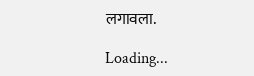लगावला.

Loading...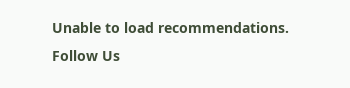Unable to load recommendations.
Follow Us